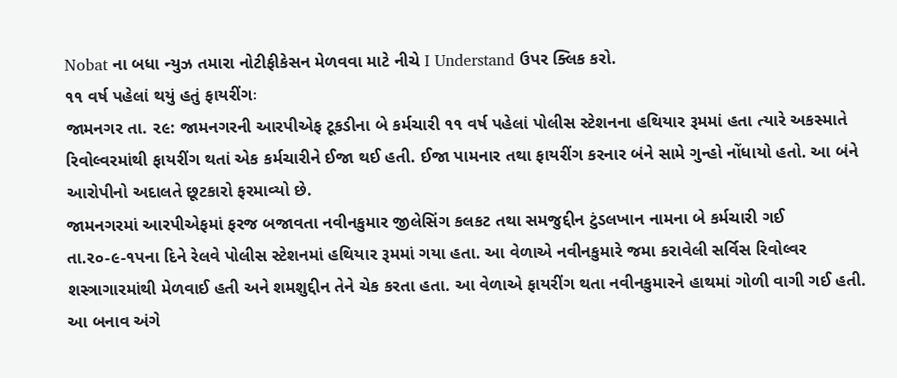Nobat ના બધા ન્યુઝ તમારા નોટીફીકેસન મેળવવા માટે નીચે I Understand ઉપર ક્લિક કરો.
૧૧ વર્ષ પહેલાં થયું હતું ફાયરીંગઃ
જામનગર તા. ૨૯: જામનગરની આરપીએફ ટૂકડીના બે કર્મચારી ૧૧ વર્ષ પહેલાં પોલીસ સ્ટેશનના હથિયાર રૂમમાં હતા ત્યારે અકસ્માતે રિવોલ્વરમાંથી ફાયરીંગ થતાં એક કર્મચારીને ઈજા થઈ હતી. ઈજા પામનાર તથા ફાયરીંગ કરનાર બંને સામે ગુન્હો નોંધાયો હતો. આ બંને આરોપીનો અદાલતે છૂટકારો ફરમાવ્યો છે.
જામનગરમાં આરપીએફમાં ફરજ બજાવતા નવીનકુમાર જીલેસિંગ કલકટ તથા સમજુદ્દીન ટુંડલખાન નામના બે કર્મચારી ગઈ તા.ર૦-૯-૧પના દિને રેલવે પોલીસ સ્ટેશનમાં હથિયાર રૂમમાં ગયા હતા. આ વેળાએ નવીનકુમારે જમા કરાવેલી સર્વિસ રિવોલ્વર શસ્ત્રાગારમાંથી મેળવાઈ હતી અને શમશુદ્દીન તેને ચેક કરતા હતા. આ વેળાએ ફાયરીંગ થતા નવીનકુમારને હાથમાં ગોળી વાગી ગઈ હતી.
આ બનાવ અંગે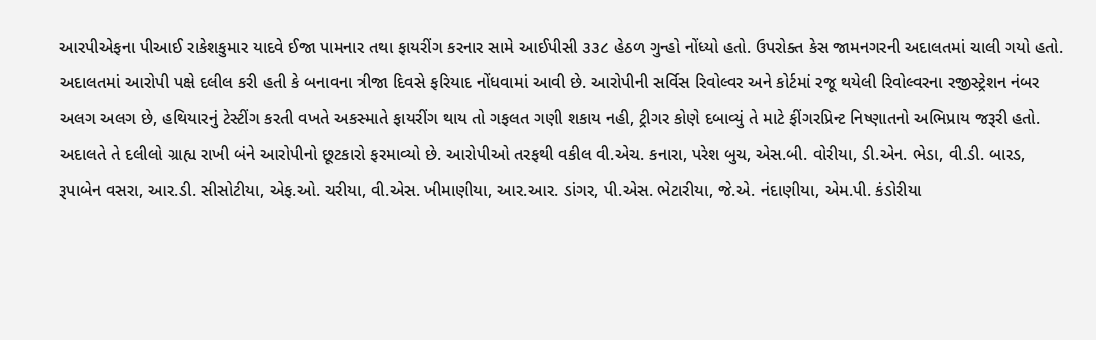આરપીએફના પીઆઈ રાકેશકુમાર યાદવે ઈજા પામનાર તથા ફાયરીંગ કરનાર સામે આઈપીસી ૩૩૮ હેઠળ ગુન્હો નોંધ્યો હતો. ઉપરોક્ત કેસ જામનગરની અદાલતમાં ચાલી ગયો હતો.
અદાલતમાં આરોપી પક્ષે દલીલ કરી હતી કે બનાવના ત્રીજા દિવસે ફરિયાદ નોંધવામાં આવી છે. આરોપીની સર્વિસ રિવોલ્વર અને કોર્ટમાં રજૂ થયેલી રિવોલ્વરના રજીસ્ટ્રેશન નંબર અલગ અલગ છે, હથિયારનું ટેસ્ટીંગ કરતી વખતે અકસ્માતે ફાયરીંગ થાય તો ગફલત ગણી શકાય નહી, ટ્રીગર કોણે દબાવ્યું તે માટે ફીંગરપ્રિન્ટ નિષ્ણાતનો અભિપ્રાય જરૂરી હતો. અદાલતે તે દલીલો ગ્રાહ્ય રાખી બંને આરોપીનો છૂટકારો ફરમાવ્યો છે. આરોપીઓ તરફથી વકીલ વી.એચ. કનારા, પરેશ બુચ, એસ.બી. વોરીયા, ડી.એન. ભેડા, વી.ડી. બારડ, રૂપાબેન વસરા, આર.ડી. સીસોટીયા, એફ.ઓ. ચરીયા, વી.એસ. ખીમાણીયા, આર.આર. ડાંગર, પી.એસ. ભેટારીયા, જે.એ. નંદાણીયા, એમ.પી. કંડોરીયા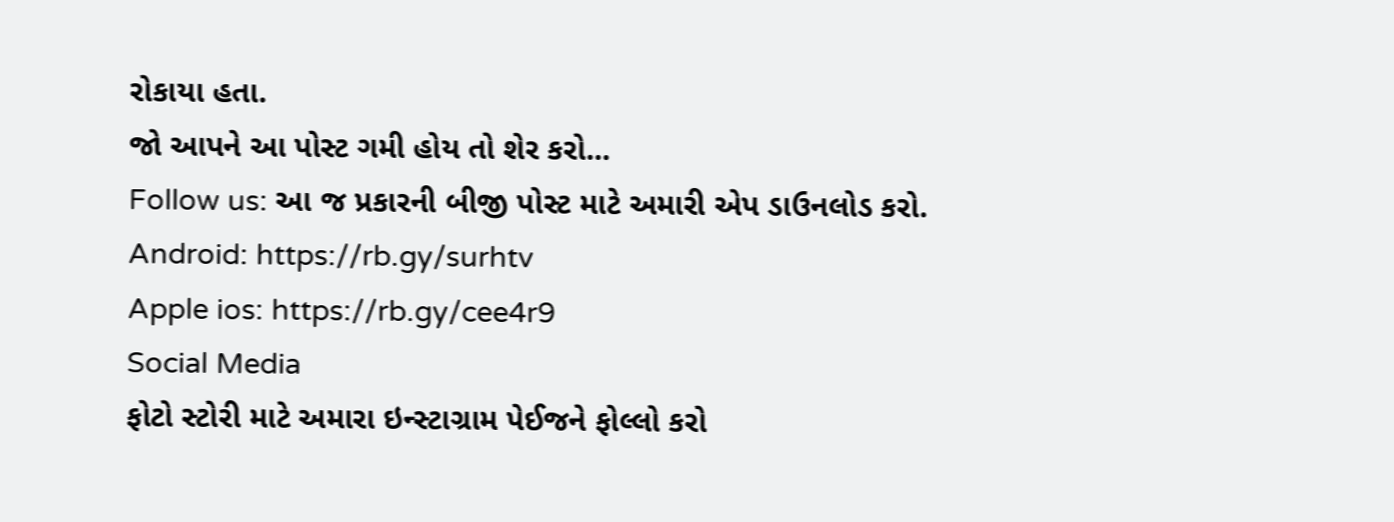રોકાયા હતા.
જો આપને આ પોસ્ટ ગમી હોય તો શેર કરો...
Follow us: આ જ પ્રકારની બીજી પોસ્ટ માટે અમારી એપ ડાઉનલોડ કરો.
Android: https://rb.gy/surhtv
Apple ios: https://rb.gy/cee4r9
Social Media
ફોટો સ્ટોરી માટે અમારા ઇન્સ્ટાગ્રામ પેઈજને ફોલ્લો કરો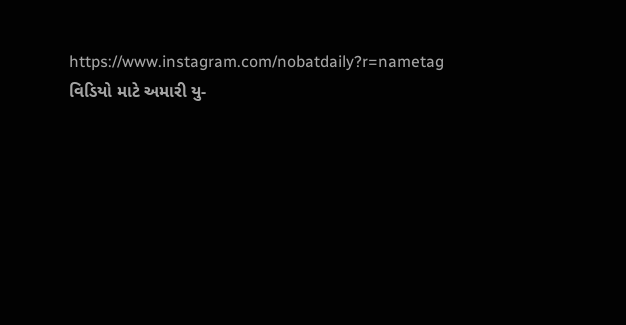https://www.instagram.com/nobatdaily?r=nametag
વિડિયો માટે અમારી યુ-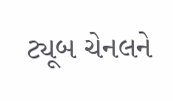ટ્યૂબ ચેનલને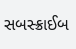સબસ્ક્રાઈબ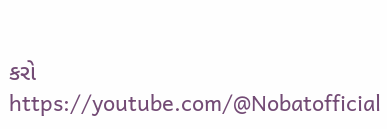કરો
https://youtube.com/@Nobatofficial